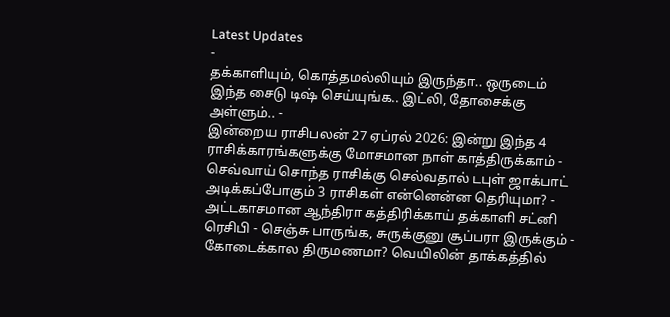Latest Updates
-
தக்காளியும், கொத்தமல்லியும் இருந்தா.. ஒருடைம் இந்த சைடு டிஷ் செய்யுங்க.. இட்லி, தோசைக்கு அள்ளும்.. -
இன்றைய ராசிபலன் 27 ஏப்ரல் 2026: இன்று இந்த 4 ராசிக்காரங்களுக்கு மோசமான நாள் காத்திருக்காம் -
செவ்வாய் சொந்த ராசிக்கு செல்வதால் டபுள் ஜாக்பாட் அடிக்கப்போகும் 3 ராசிகள் என்னென்ன தெரியுமா? -
அட்டகாசமான ஆந்திரா கத்திரிக்காய் தக்காளி சட்னி ரெசிபி - செஞ்சு பாருங்க, சுருக்குனு சூப்பரா இருக்கும் -
கோடைக்கால திருமணமா? வெயிலின் தாக்கத்தில்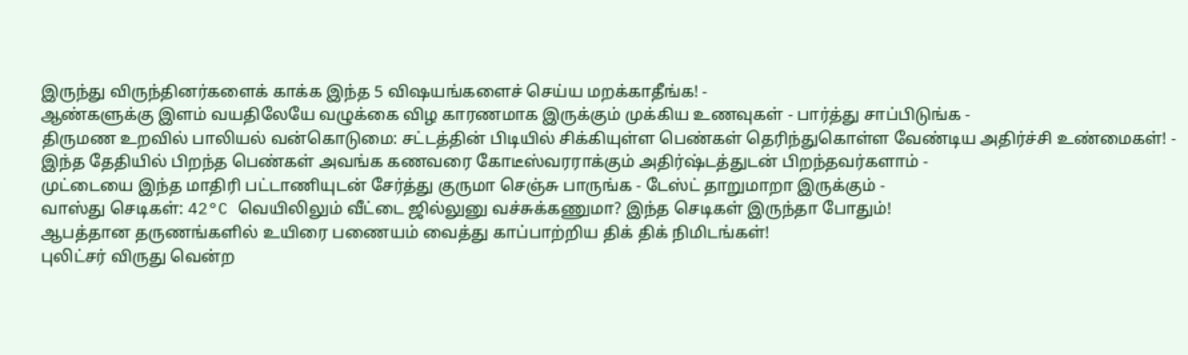இருந்து விருந்தினர்களைக் காக்க இந்த 5 விஷயங்களைச் செய்ய மறக்காதீங்க! -
ஆண்களுக்கு இளம் வயதிலேயே வழுக்கை விழ காரணமாக இருக்கும் முக்கிய உணவுகள் - பார்த்து சாப்பிடுங்க -
திருமண உறவில் பாலியல் வன்கொடுமை: சட்டத்தின் பிடியில் சிக்கியுள்ள பெண்கள் தெரிந்துகொள்ள வேண்டிய அதிர்ச்சி உண்மைகள்! -
இந்த தேதியில் பிறந்த பெண்கள் அவங்க கணவரை கோடீஸ்வரராக்கும் அதிர்ஷ்டத்துடன் பிறந்தவர்களாம் -
முட்டையை இந்த மாதிரி பட்டாணியுடன் சேர்த்து குருமா செஞ்சு பாருங்க - டேஸ்ட் தாறுமாறா இருக்கும் -
வாஸ்து செடிகள்: 42°C வெயிலிலும் வீட்டை ஜில்லுனு வச்சுக்கணுமா? இந்த செடிகள் இருந்தா போதும்!
ஆபத்தான தருணங்களில் உயிரை பணையம் வைத்து காப்பாற்றிய திக் திக் நிமிடங்கள்!
புலிட்சர் விருது வென்ற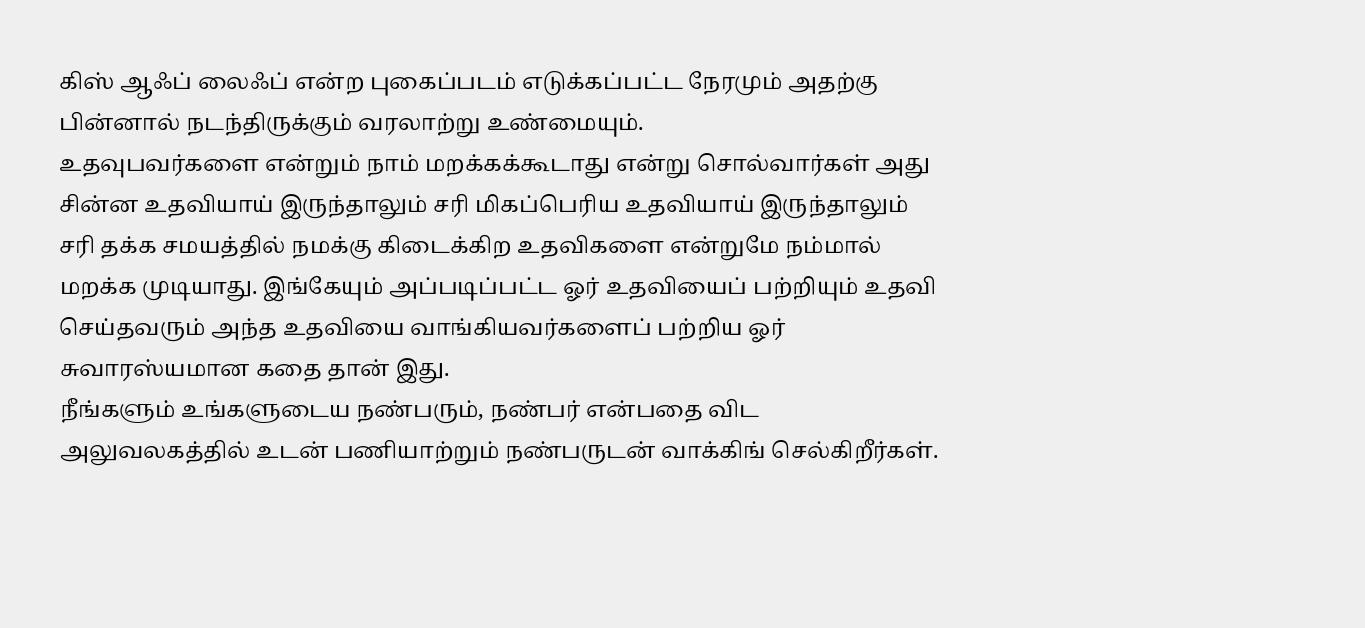கிஸ் ஆஃப் லைஃப் என்ற புகைப்படம் எடுக்கப்பட்ட நேரமும் அதற்கு பின்னால் நடந்திருக்கும் வரலாற்று உண்மையும்.
உதவுபவர்களை என்றும் நாம் மறக்கக்கூடாது என்று சொல்வார்கள் அது சின்ன உதவியாய் இருந்தாலும் சரி மிகப்பெரிய உதவியாய் இருந்தாலும் சரி தக்க சமயத்தில் நமக்கு கிடைக்கிற உதவிகளை என்றுமே நம்மால் மறக்க முடியாது. இங்கேயும் அப்படிப்பட்ட ஓர் உதவியைப் பற்றியும் உதவி செய்தவரும் அந்த உதவியை வாங்கியவர்களைப் பற்றிய ஓர் சுவாரஸ்யமான கதை தான் இது.
நீங்களும் உங்களுடைய நண்பரும், நண்பர் என்பதை விட அலுவலகத்தில் உடன் பணியாற்றும் நண்பருடன் வாக்கிங் செல்கிறீர்கள்.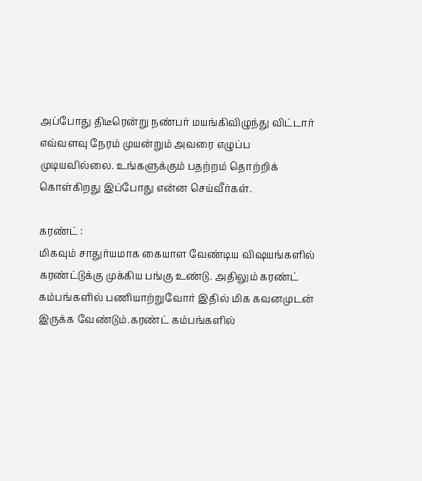அப்போது திடீரென்று நண்பர் மயங்கிவிழுந்து விட்டார் எவ்வளவு நேரம் முயன்றும் அவரை எழுப்ப முடியவில்லை. உங்களுக்கும் பதற்றம் தொற்றிக் கொள்கிறது இப்போது என்ன செய்வீர்கள்.

கரண்ட் :
மிகவும் சாதுர்யமாக கையாள வேண்டிய விஷயங்களில் கரண்ட்டுக்கு முக்கிய பங்கு உண்டு. அதிலும் கரண்ட் கம்பங்களில் பணியாற்றுவோர் இதில் மிக கவனமுடன் இருக்க வேண்டும்.கரண்ட் கம்பங்களில்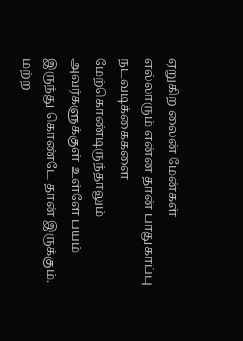ஏறுகிற லைன் மேன்கள் எல்லாரும் என்ன தான் பாதுகாப்பு நடவடிக்கைகளை மேற்கொண்டிருந்தாலும் அவர்களுக்குள் உள்ளே பயம் இருந்து கொண்டே தான் இருக்கும்.
மற்ற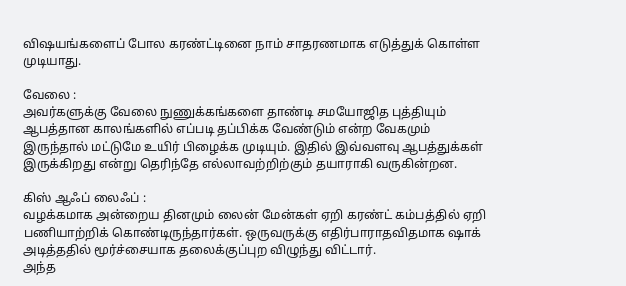விஷயங்களைப் போல கரண்ட்டினை நாம் சாதரணமாக எடுத்துக் கொள்ள முடியாது.

வேலை :
அவர்களுக்கு வேலை நுணுக்கங்களை தாண்டி சமயோஜித புத்தியும் ஆபத்தான காலங்களில் எப்படி தப்பிக்க வேண்டும் என்ற வேகமும் இருந்தால் மட்டுமே உயிர் பிழைக்க முடியும். இதில் இவ்வளவு ஆபத்துக்கள் இருக்கிறது என்று தெரிந்தே எல்லாவற்றிற்கும் தயாராகி வருகின்றன.

கிஸ் ஆஃப் லைஃப் :
வழக்கமாக அன்றைய தினமும் லைன் மேன்கள் ஏறி கரண்ட் கம்பத்தில் ஏறி பணியாற்றிக் கொண்டிருந்தார்கள். ஒருவருக்கு எதிர்பாராதவிதமாக ஷாக் அடித்ததில் மூர்ச்சையாக தலைக்குப்புற விழுந்து விட்டார்.
அந்த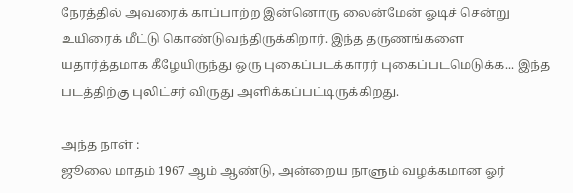நேரத்தில் அவரைக் காப்பாற்ற இன்னொரு லைன்மேன் ஓடிச் சென்று உயிரைக் மீட்டு கொண்டுவந்திருக்கிறார். இந்த தருணங்களை யதார்த்தமாக கீழேயிருந்து ஒரு புகைப்படக்காரர் புகைப்படமெடுக்க... இந்த படத்திற்கு புலிட்சர் விருது அளிக்கப்பட்டிருக்கிறது.

அந்த நாள் :
ஜூலை மாதம் 1967 ஆம் ஆண்டு, அன்றைய நாளும் வழக்கமான ஓர்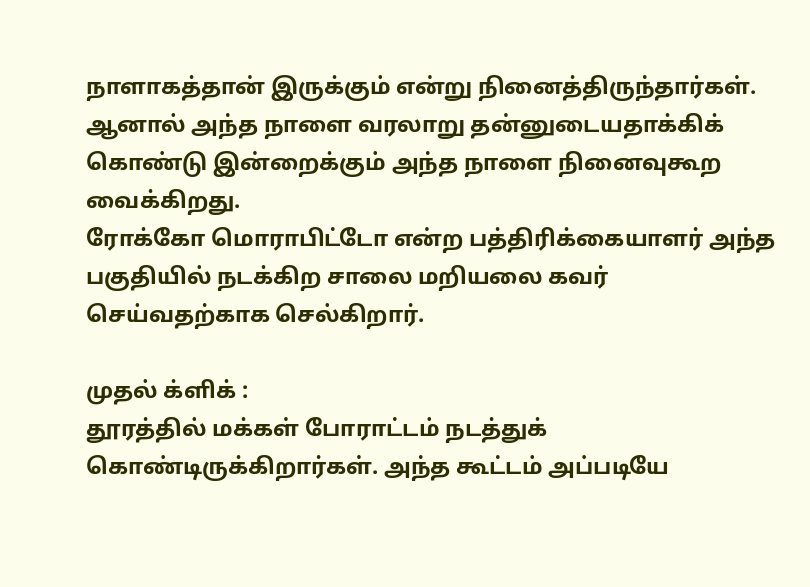நாளாகத்தான் இருக்கும் என்று நினைத்திருந்தார்கள். ஆனால் அந்த நாளை வரலாறு தன்னுடையதாக்கிக் கொண்டு இன்றைக்கும் அந்த நாளை நினைவுகூற வைக்கிறது.
ரோக்கோ மொராபிட்டோ என்ற பத்திரிக்கையாளர் அந்த பகுதியில் நடக்கிற சாலை மறியலை கவர் செய்வதற்காக செல்கிறார்.

முதல் க்ளிக் :
தூரத்தில் மக்கள் போராட்டம் நடத்துக் கொண்டிருக்கிறார்கள். அந்த கூட்டம் அப்படியே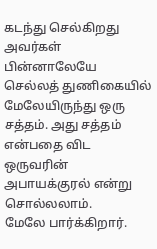கடந்து செல்கிறது அவர்கள் பின்னாலேயே செல்லத் துணிகையில் மேலேயிருந்து ஒரு சத்தம். அது சத்தம் என்பதை விட ஒருவரின் அபாயக்குரல் என்று சொல்லலாம்.
மேலே பார்க்கிறார்.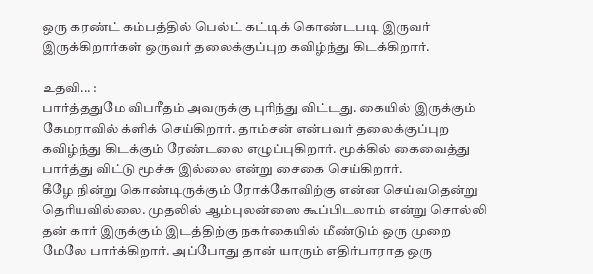ஒரு கரண்ட் கம்பத்தில் பெல்ட் கட்டிக் கொண்டபடி இருவர் இருக்கிறார்கள் ஒருவர் தலைக்குப்புற கவிழ்ந்து கிடக்கிறார்.

உதவி... :
பார்த்ததுமே விபரீதம் அவருக்கு புரிந்து விட்டது. கையில் இருக்கும் கேமராவில் க்ளிக் செய்கிறார். தாம்சன் என்பவர் தலைக்குப்புற கவிழ்ந்து கிடக்கும் ரேண்டலை எழுப்புகிறார். மூக்கில் கைவைத்து பார்த்து விட்டு மூச்சு இல்லை என்று சைகை செய்கிறார்.
கீழே நின்று கொண்டிருக்கும் ரோக்கோவிற்கு என்ன செய்வதென்று தெரியவில்லை. முதலில் ஆம்புலன்ஸை கூப்பிடலாம் என்று சொல்லி தன் கார் இருக்கும் இடத்திற்கு நகர்கையில் மீண்டும் ஒரு முறை மேலே பார்க்கிறார். அப்போது தான் யாரும் எதிர்பாராத ஒரு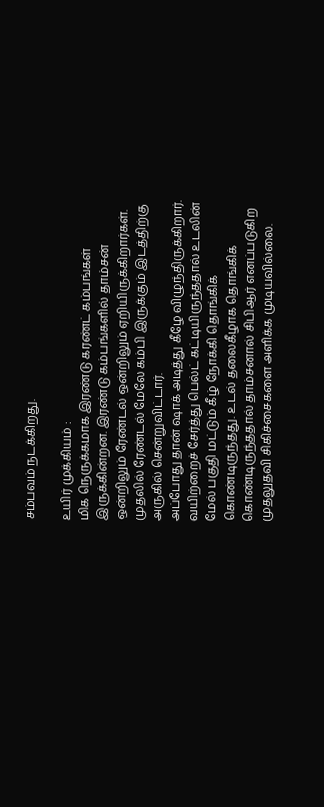சம்பவம் நடக்கிறது.

உயிர் முக்கியம் :
மிக நெருக்கமாக இரண்டு கரண்ட் கம்பங்கள் இருக்கின்றன. இரண்டு கம்பங்களில் தாம்சன் ஒன்றிலும் ரேண்டல் ஒன்றிலும் ஏறியிருக்கிறார்கள். முதலில் ரேண்டல் மேலே கம்பி இருக்கும் இடத்திற்கு அருகில் சென்றுவிட்டார்.
அப்போது தான் ஷாக் அடித்து கீழே விழுந்திருக்கிறார். வயிற்றைச் சேர்த்து பெல்ட் கட்டியிருந்ததால் உடலின் மேல் பகுதி மட்டும் கீழ் நோக்கி தொங்கிக் கொண்டிருந்தது. உடல் தலைகீழாக தொங்கிக் கொண்டிருந்ததால் தாம்சனால் சிபிஆர் எனப்படுகிற முதலுதவி சிகிச்சைகளை அளிக்க முடியவில்லை.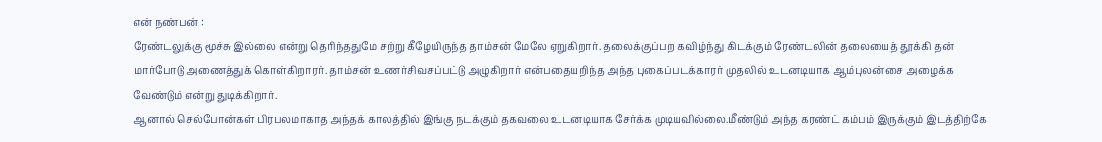என் நண்பன் :
ரேண்டலுக்கு மூச்சு இல்லை என்று தெரிந்ததுமே சற்று கீழேயிருந்த தாம்சன் மேலே ஏறுகிறார். தலைக்குப்பற கவிழ்ந்து கிடக்கும் ரேண்டலின் தலையைத் தூக்கி தன் மார்போடு அணைத்துக் கொள்கிறாரர். தாம்சன் உணர்சிவசப்பட்டு அழுகிறார் என்பதையறிந்த அந்த புகைப்படக்காரர் முதலில் உடனடியாக ஆம்புலன்சை அழைக்க வேண்டும் என்று துடிக்கிறார்.
ஆனால் செல்போன்கள் பிரபலமாகாத அந்தக் காலத்தில் இங்கு நடக்கும் தகவலை உடனடியாக சேர்க்க முடியவில்லை.மீண்டும் அந்த கரண்ட் கம்பம் இருக்கும் இடத்திற்கே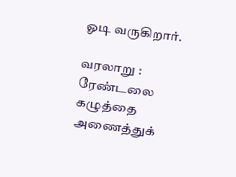ஓடி வருகிறார்.

வரலாறு :
ரேண்டலை கழுத்தை அணைத்துக்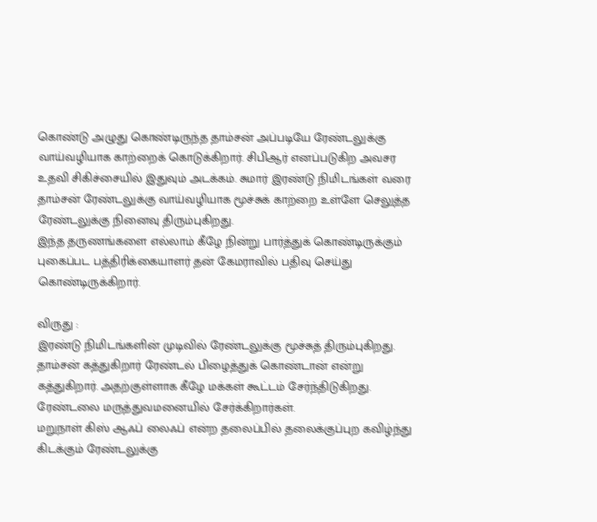கொண்டு அழுது கொண்டிருந்த தாம்சன் அப்படியே ரேண்டலுக்கு வாய்வழியாக காற்றைக் கொடுக்கிறார். சிபிஆர் எனப்படுகிற அவசர உதவி சிகிச்சையில் இதுவும் அடக்கம். சுமார் இரண்டு நிமிடங்கள் வரை தாம்சன் ரேண்டலுக்கு வாய்வழியாக மூச்சுக் காற்றை உள்ளே செலுத்த ரேண்டலுக்கு நினைவு திரும்புகிறது.
இந்த தருணங்களை எல்லாம் கீழே நின்று பார்த்துக் கொண்டிருக்கும் புகைப்பட பத்திரிக்கையாளர் தன் கேமராவில் பதிவு செய்து கொண்டிருக்கிறார்.

விருது :
இரண்டு நிமிடங்களின் முடிவில் ரேண்டலுக்கு மூச்சுத் திரும்புகிறது. தாம்சன் கத்துகிறார் ரேண்டல் பிழைத்துக் கொண்டான் என்று கத்துகிறார். அதற்குள்ளாக கீழே மக்கள் கூட்டம் சேர்ந்திடுகிறது. ரேண்டலை மருத்துவமனையில் சேர்க்கிறார்கள்.
மறுநாள் கிஸ் ஆஃப் லைஃப் என்ற தலைப்பில் தலைக்குப்புற கவிழ்ந்து கிடக்கும் ரேண்டலுக்கு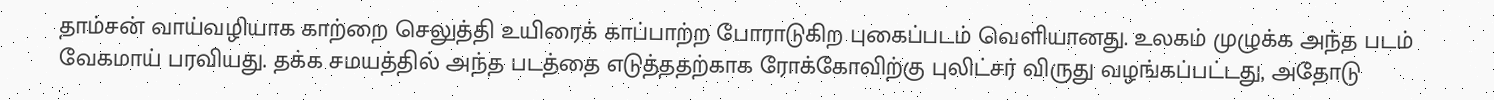தாம்சன் வாய்வழியாக காற்றை செலுத்தி உயிரைக் காப்பாற்ற போராடுகிற புகைப்படம் வெளியானது. உலகம் முழுக்க அந்த படம் வேகமாய் பரவியது. தக்க சமயத்தில் அந்த படத்தை எடுத்ததற்காக ரோக்கோவிற்கு புலிட்சர் விருது வழங்கப்பட்டது, அதோடு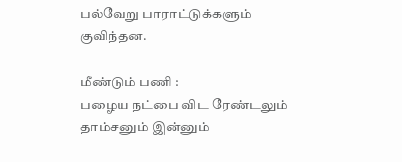பல்வேறு பாராட்டுக்களும் குவிந்தன.

மீண்டும் பணி :
பழைய நட்பை விட ரேண்டலும் தாம்சனும் இன்னும்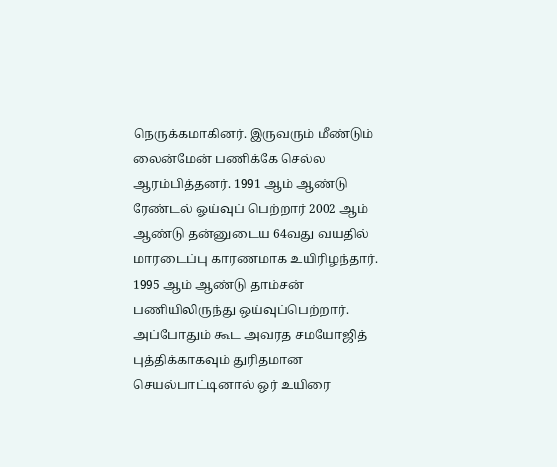நெருக்கமாகினர். இருவரும் மீண்டும் லைன்மேன் பணிக்கே செல்ல ஆரம்பித்தனர். 1991 ஆம் ஆண்டு ரேண்டல் ஓய்வுப் பெற்றார் 2002 ஆம் ஆண்டு தன்னுடைய 64வது வயதில் மாரடைப்பு காரணமாக உயிரிழந்தார்.
1995 ஆம் ஆண்டு தாம்சன் பணியிலிருந்து ஒய்வுப்பெற்றார். அப்போதும் கூட அவரத சமயோஜித் புத்திக்காகவும் துரிதமான செயல்பாட்டினால் ஒர் உயிரை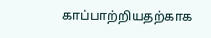காப்பாற்றியதற்காக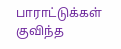பாராட்டுக்கள் குவிந்த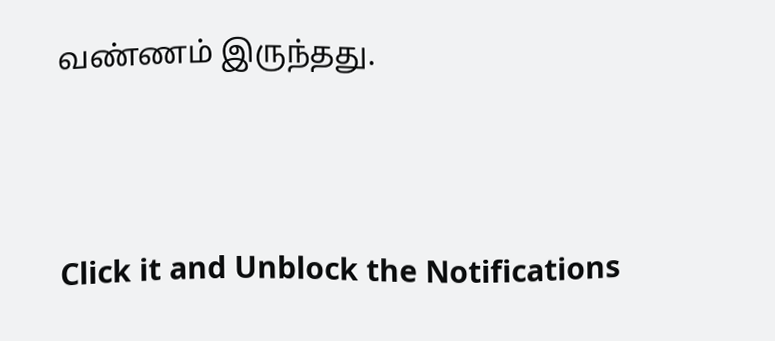வண்ணம் இருந்தது.



Click it and Unblock the Notifications